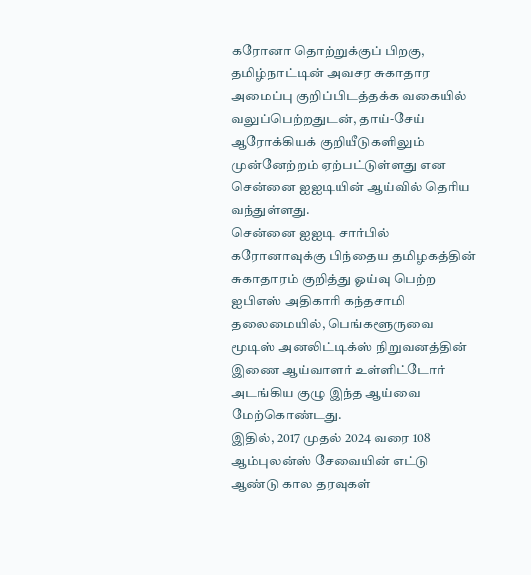கரோனா தொற்றுக்குப் பிறகு, தமிழ்நாட்டின் அவசர சுகாதார அமைப்பு குறிப்பிடத்தக்க வகையில் வலுப்பெற்றதுடன், தாய்-சேய் ஆரோக்கியக் குறியீடுகளிலும் முன்னேற்றம் ஏற்பட்டுள்ளது என சென்னை ஐஐடியின் ஆய்வில் தெரிய வந்துள்ளது.
சென்னை ஐஐடி சார்பில் கரோனாவுக்கு பிந்தைய தமிழகத்தின் சுகாதாரம் குறித்து ஓய்வு பெற்ற ஐபிஎஸ் அதிகாரி கந்தசாமி தலைமையில், பெங்களூருவை மூடிஸ் அனலிட்டிக்ஸ் நிறுவனத்தின் இணை ஆய்வாளர் உள்ளிட்டோர் அடங்கிய குழு இந்த ஆய்வை மேற்கொண்டது.
இதில், 2017 முதல் 2024 வரை 108 ஆம்புலன்ஸ் சேவையின் எட்டு ஆண்டு கால தரவுகள்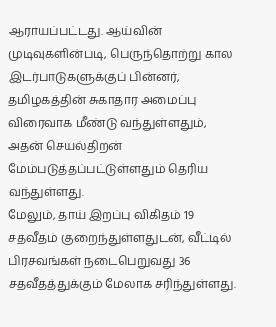ஆராயப்பட்டது. ஆய்வின் முடிவுகளின்படி, பெருந்தொற்று கால இடர்பாடுகளுக்குப் பின்னர், தமிழகத்தின் சுகாதார அமைப்பு விரைவாக மீண்டு வந்துள்ளதும், அதன் செயல்திறன் மேம்படுத்தப்பட்டுள்ளதும் தெரிய வந்துள்ளது.
மேலும், தாய் இறப்பு விகிதம் 19 சதவீதம் குறைந்துள்ளதுடன், வீட்டில் பிரசவங்கள் நடைபெறுவது 36 சதவீதத்துக்கும் மேலாக சரிந்துள்ளது.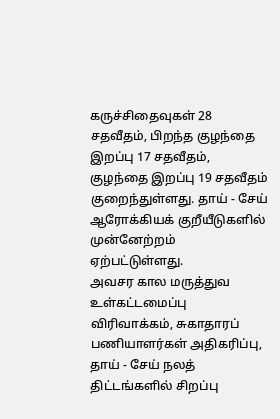கருச்சிதைவுகள் 28 சதவீதம், பிறந்த குழந்தை இறப்பு 17 சதவீதம், குழந்தை இறப்பு 19 சதவீதம் குறைந்துள்ளது. தாய் - சேய் ஆரோக்கியக் குறீயீடுகளில் முன்னேற்றம் ஏற்பட்டுள்ளது.
அவசர கால மருத்துவ உள்கட்டமைப்பு விரிவாக்கம், சுகாதாரப் பணியாளர்கள் அதிகரிப்பு, தாய் - சேய் நலத் திட்டங்களில் சிறப்பு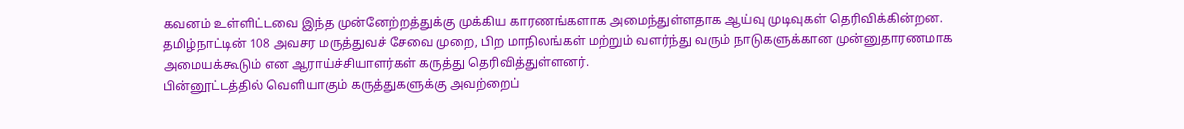கவனம் உள்ளிட்டவை இந்த முன்னேற்றத்துக்கு முக்கிய காரணங்களாக அமைந்துள்ளதாக ஆய்வு முடிவுகள் தெரிவிக்கின்றன.
தமிழ்நாட்டின் 108 அவசர மருத்துவச் சேவை முறை, பிற மாநிலங்கள் மற்றும் வளர்ந்து வரும் நாடுகளுக்கான முன்னுதாரணமாக அமையக்கூடும் என ஆராய்ச்சியாளர்கள் கருத்து தெரிவித்துள்ளனர்.
பின்னூட்டத்தில் வெளியாகும் கருத்துகளுக்கு அவற்றைப்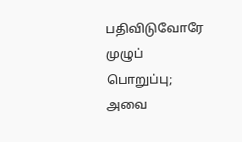பதிவிடுவோரே முழுப் பொறுப்பு; அவை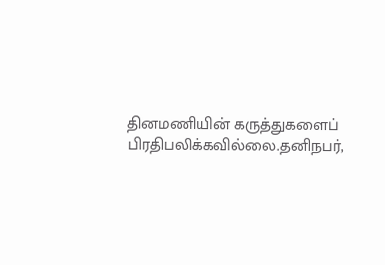தினமணியின் கருத்துகளைப் பிரதிபலிக்கவில்லை.தனிநபர்,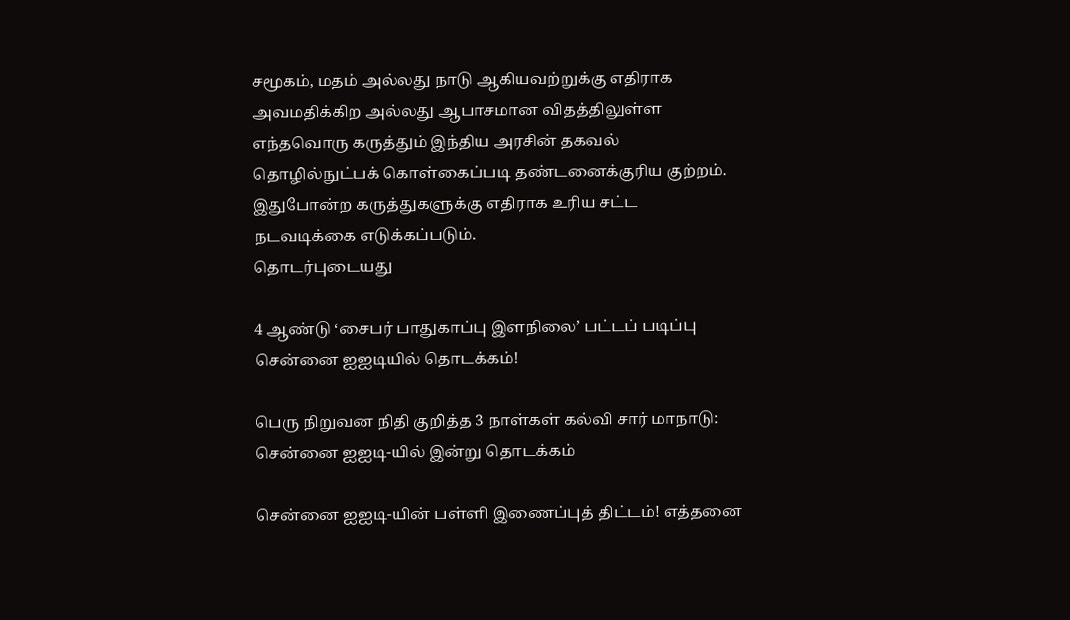சமூகம், மதம் அல்லது நாடு ஆகியவற்றுக்கு எதிராக அவமதிக்கிற அல்லது ஆபாசமான விதத்திலுள்ள எந்தவொரு கருத்தும் இந்திய அரசின் தகவல் தொழில்நுட்பக் கொள்கைப்படி தண்டனைக்குரிய குற்றம். இதுபோன்ற கருத்துகளுக்கு எதிராக உரிய சட்ட நடவடிக்கை எடுக்கப்படும்.
தொடர்புடையது

4 ஆண்டு ‘சைபர் பாதுகாப்பு இளநிலை’ பட்டப் படிப்பு சென்னை ஐஐடியில் தொடக்கம்!

பெரு நிறுவன நிதி குறித்த 3 நாள்கள் கல்வி சார் மாநாடு: சென்னை ஐஐடி-யில் இன்று தொடக்கம்

சென்னை ஐஐடி-யின் பள்ளி இணைப்புத் திட்டம்! எத்தனை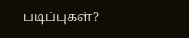படிப்புகள்?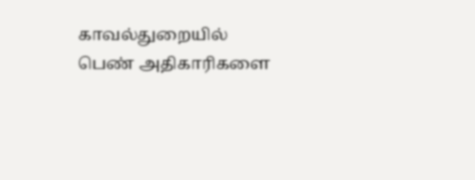காவல்துறையில் பெண் அதிகாரிகளை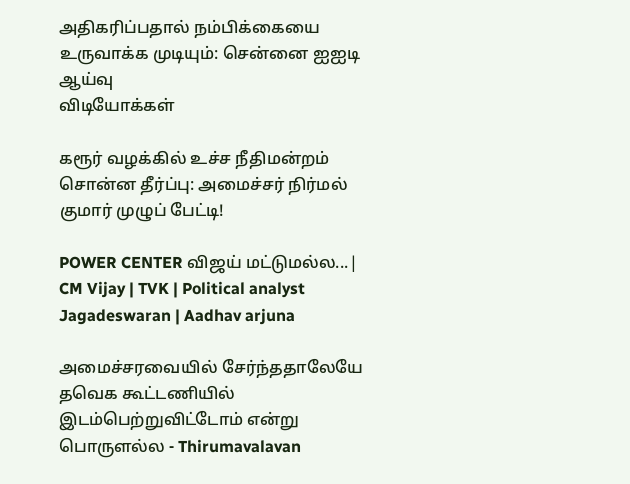அதிகரிப்பதால் நம்பிக்கையை உருவாக்க முடியும்: சென்னை ஐஐடி ஆய்வு
விடியோக்கள்

கரூர் வழக்கில் உச்ச நீதிமன்றம் சொன்ன தீர்ப்பு: அமைச்சர் நிர்மல் குமார் முழுப் பேட்டி!

POWER CENTER விஜய் மட்டுமல்ல...| CM Vijay | TVK | Political analyst Jagadeswaran | Aadhav arjuna

அமைச்சரவையில் சேர்ந்ததாலேயே தவெக கூட்டணியில் இடம்பெற்றுவிட்டோம் என்று பொருளல்ல - Thirumavalavan